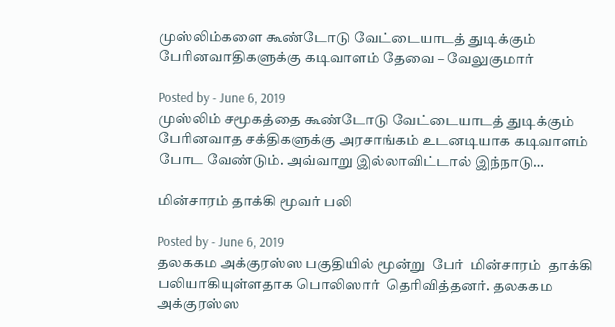முஸ்லிம்களை கூண்டோடு வேட்டையாடத் துடிக்கும் பேரினவாதிகளுக்கு கடிவாளம் தேவை – வேலுகுமார்

Posted by - June 6, 2019
முஸ்லிம் சமூகத்தை கூண்டோடு வேட்டையாடத் துடிக்கும் பேரினவாத சக்திகளுக்கு அரசாங்கம் உடனடியாக கடிவாளம் போட வேண்டும். அவ்வாறு இல்லாவிட்டால் இந்நாடு…

மின்சாரம் தாக்கி மூவர் பலி

Posted by - June 6, 2019
தலககம அக்குரஸ்ஸ பகுதியில் மூன்று  பேர்  மின்சாரம்  தாக்கி  பலியாகியுள்ளதாக பொலிஸார்  தெரிவித்தனர். தலககம அக்குரஸ்ஸ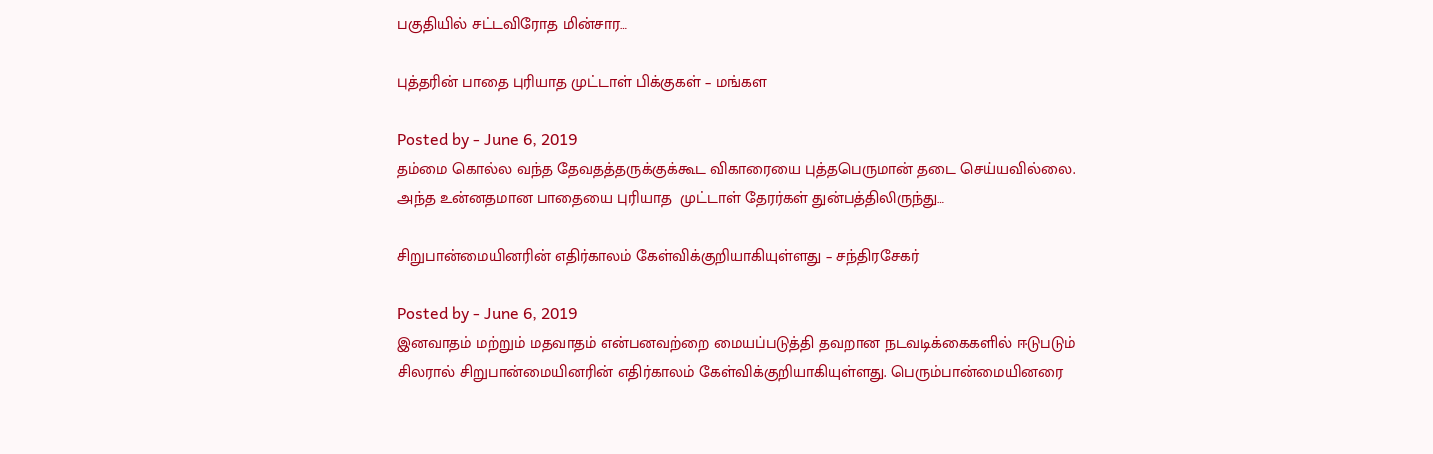பகுதியில் சட்டவிரோத மின்சார…

புத்தரின் பாதை புரியாத முட்டாள் பிக்குகள் – மங்கள

Posted by - June 6, 2019
தம்மை கொல்ல வந்த தேவதத்தருக்குக்கூட விகாரையை புத்தபெருமான் தடை செய்யவில்லை. அந்த உன்னதமான பாதையை புரியாத  முட்டாள் தேரர்கள் துன்பத்திலிருந்து…

சிறுபான்மையினரின் எதிர்காலம் கேள்விக்குறியாகியுள்ளது – சந்திரசேகர்

Posted by - June 6, 2019
இனவாதம் மற்றும் மதவாதம் என்பனவற்றை மையப்படுத்தி தவறான நடவடிக்கைகளில் ஈடுபடும் சிலரால் சிறுபான்மையினரின் எதிர்காலம் கேள்விக்குறியாகியுள்ளது. பெரும்பான்மையினரை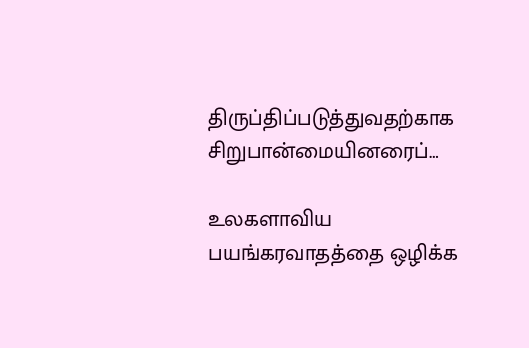திருப்திப்படுத்துவதற்காக சிறுபான்மையினரைப்…

உலகளாவிய பயங்கரவாதத்தை ஒழிக்க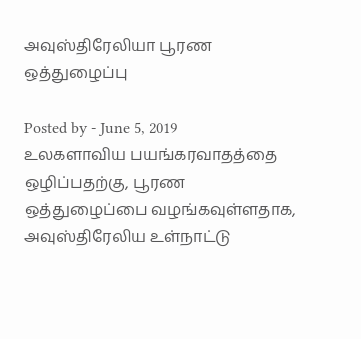அவுஸ்திரேலியா பூரண ஒத்துழைப்பு

Posted by - June 5, 2019
உலகளாவிய பயங்கரவாதத்தை ஒழிப்பதற்கு, பூரண ஒத்துழைப்பை வழங்கவுள்ளதாக, அவுஸ்திரேலிய உள்நாட்டு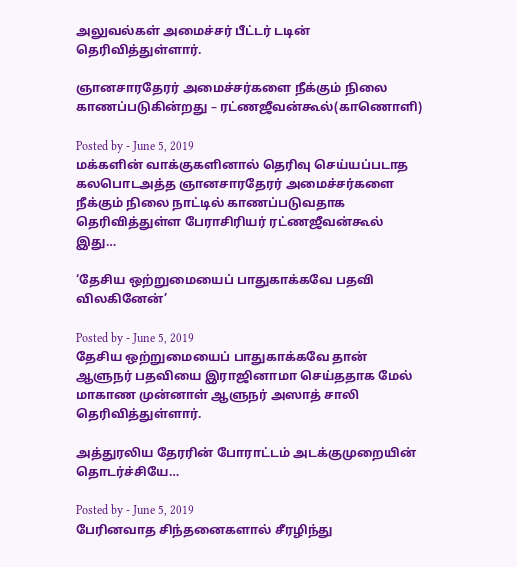அலுவல்கள் அமைச்சர் பீட்டர் டடின் தெரிவித்துள்ளார்.

ஞானசாரதேரர் அமைச்சர்களை நீக்கும் நிலை காணப்படுகின்றது – ரட்ணஜீவன்கூல்(காணொளி)

Posted by - June 5, 2019
மக்களின் வாக்குகளினால் தெரிவு செய்யப்படாத கலபொடஅத்த ஞானசாரதேரர் அமைச்சர்களை நீக்கும் நிலை நாட்டில் காணப்படுவதாக தெரிவித்துள்ள பேராசிரியர் ரட்ணஜீவன்கூல் இது…

‘தேசிய ஒற்றுமையைப் பாதுகாக்கவே பதவி விலகினேன்’

Posted by - June 5, 2019
தேசிய ஒற்றுமையைப் பாதுகாக்கவே தான் ஆளுநர் பதவியை இராஜினாமா செய்ததாக மேல் மாகாண முன்னாள் ஆளுநர் அஸாத் சாலி தெரிவித்துள்ளார்.

அத்துரலிய தேரரின் போராட்டம் அடக்குமுறையின் தொடர்ச்சியே…

Posted by - June 5, 2019
பேரினவாத சிந்தனைகளால் சீரழிந்து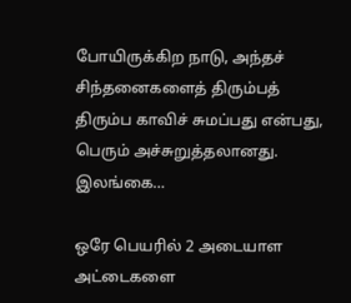போயிருக்கிற நாடு, அந்தச் சிந்தனைகளைத் திரும்பத் திரும்ப காவிச் சுமப்பது என்பது, பெரும் அச்சுறுத்தலானது. இலங்கை…

ஒரே பெயரில் 2 அடையாள அட்டைகளை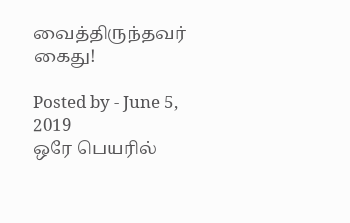வைத்திருந்தவர் கைது!

Posted by - June 5, 2019
ஒரே பெயரில்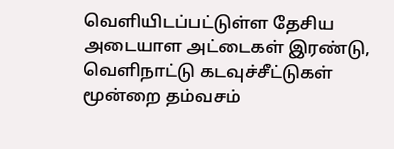வெளியிடப்பட்டுள்ள தேசிய அடையாள அட்டைகள் இரண்டு, வெளிநாட்டு கடவுச்சீட்டுகள் மூன்றை தம்வசம்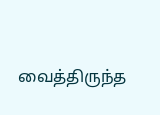வைத்திருந்த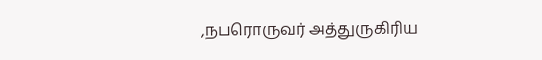,நபரொருவர் அத்துருகிரிய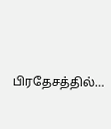பிரதேசத்தில்…